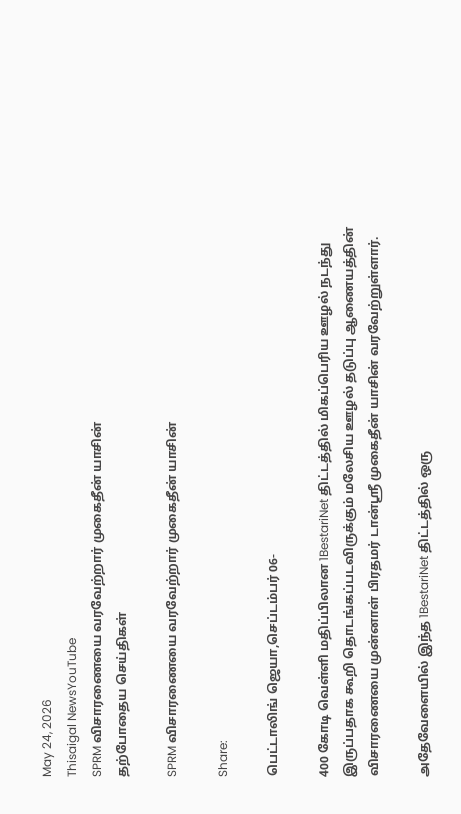May 24, 2026
Thisaigal NewsYouTube
SPRM விசாரணையை வரவேற்றார் முகைதீன் யாசின்
தற்போதைய செய்திகள்

SPRM விசாரணையை வரவேற்றார் முகைதீன் யாசின்

Share:

பெட்டாலிங் ஜெயா,செப்டம்பர் 06-

400 கோடி வெள்ளி மதிப்பிலான 1BestariNet திட்டத்தில் மிகப்பெரிய ஊழல் நடந்து இருப்பதாக கூறி தொடங்கப்படவிருக்கும் மலேசிய ஊழல் தடுப்பு ஆணையத்தின் விசாரணையை முன்னாள் பிரதமர் டான்ஸ்ரீ முகைதீன் யாசின் வரவேற்றுள்ளார்.

அதேவேளையில் இந்த 1BestariNet திட்டத்தில் ஒரு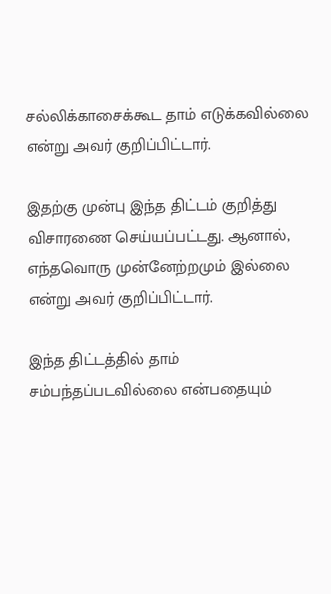சல்லிக்காசைக்கூட தாம் எடுக்கவில்லை என்று அவர் குறிப்பிட்டார்.

இதற்கு முன்பு இந்த திட்டம் குறித்து விசாரணை செய்யப்பட்டது. ஆனால், எந்தவொரு முன்னேற்றமும் இல்லை என்று அவர் குறிப்பிட்டார்.

இந்த திட்டத்தில் தாம் சம்பந்தப்படவில்லை என்பதையும்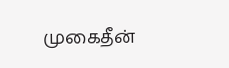முகைதீன்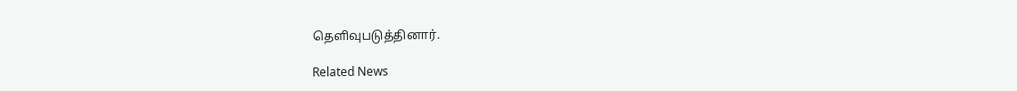தெளிவுபடுத்தினார்.

Related News